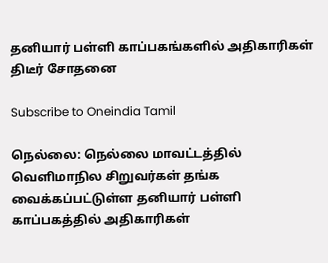தனியார் பள்ளி காப்பகங்களில் அதிகாரிகள் திடீர் சோதனை

Subscribe to Oneindia Tamil

நெல்லை: நெல்லை மாவட்டத்தில் வெளிமாநில சிறுவர்கள் தங்க வைக்கப்பட்டுள்ள தனியார் பள்ளி காப்பகத்தில் அதிகாரிகள்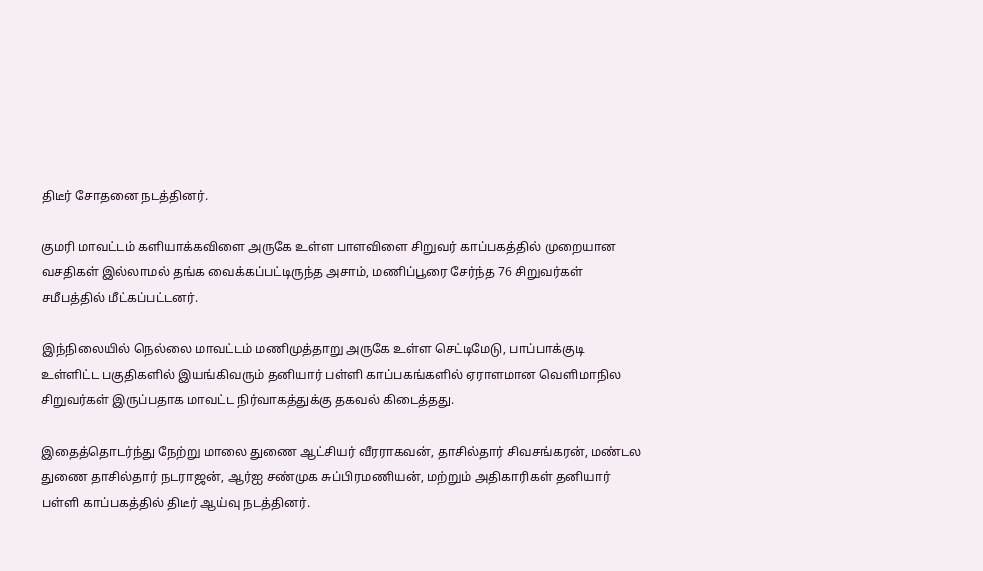திடீர் சோதனை நடத்தினர்.

குமரி மாவட்டம் களியாக்கவிளை அருகே உள்ள பாளவிளை சிறுவர் காப்பகத்தில் முறையான வசதிகள் இல்லாமல் தங்க வைக்கப்பட்டிருந்த அசாம், மணிப்பூரை சேர்ந்த 76 சிறுவர்கள் சமீபத்தில் மீட்கப்பட்டனர்.

இந்நிலையில் நெல்லை மாவட்டம் மணிமுத்தாறு அருகே உள்ள செட்டிமேடு, பாப்பாக்குடி உள்ளிட்ட பகுதிகளில் இயங்கிவரும் தனியார் பள்ளி காப்பகங்களில் ஏராளமான வெளிமாநில சிறுவர்கள் இருப்பதாக மாவட்ட நிர்வாகத்துக்கு தகவல் கிடைத்தது.

இதைத்தொடர்ந்து நேற்று மாலை துணை ஆட்சியர் வீரராகவன், தாசில்தார் சிவசங்கரன், மண்டல துணை தாசில்தார் நடராஜன், ஆர்ஐ சண்முக சுப்பிரமணியன், மற்றும் அதிகாரிகள் தனியார் பள்ளி காப்பகத்தில் திடீர் ஆய்வு நடத்தினர்.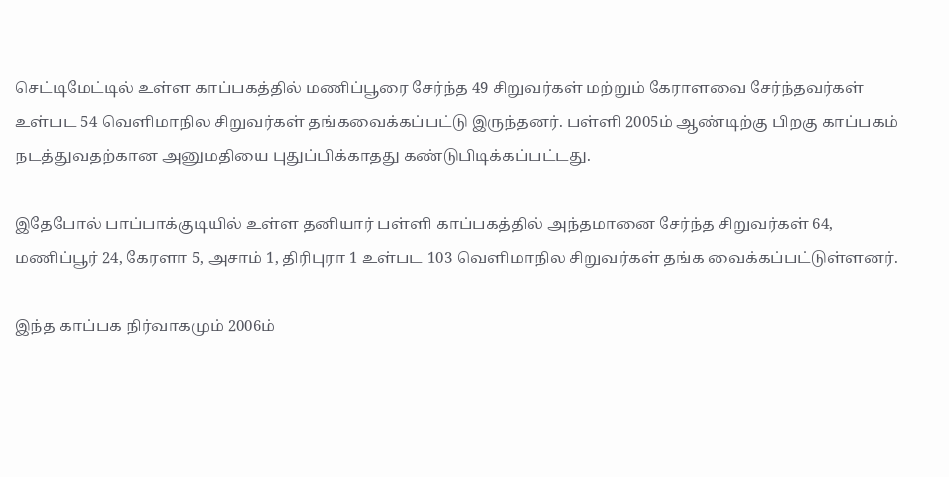செட்டிமேட்டில் உள்ள காப்பகத்தில் மணிப்பூரை சேர்ந்த 49 சிறுவர்கள் மற்றும் கேராளவை சேர்ந்தவர்கள் உள்பட 54 வெளிமாநில சிறுவர்கள் தங்கவைக்கப்பட்டு இருந்தனர். பள்ளி 2005ம் ஆண்டிற்கு பிறகு காப்பகம் நடத்துவதற்கான அனுமதியை புதுப்பிக்காதது கண்டுபிடிக்கப்பட்டது.

இதேபோல் பாப்பாக்குடியில் உள்ள தனியார் பள்ளி காப்பகத்தில் அந்தமானை சேர்ந்த சிறுவர்கள் 64, மணிப்பூர் 24, கேரளா 5, அசாம் 1, திரிபுரா 1 உள்பட 103 வெளிமாநில சிறுவர்கள் தங்க வைக்கப்பட்டுள்ளனர்.

இந்த காப்பக நிர்வாகமும் 2006ம்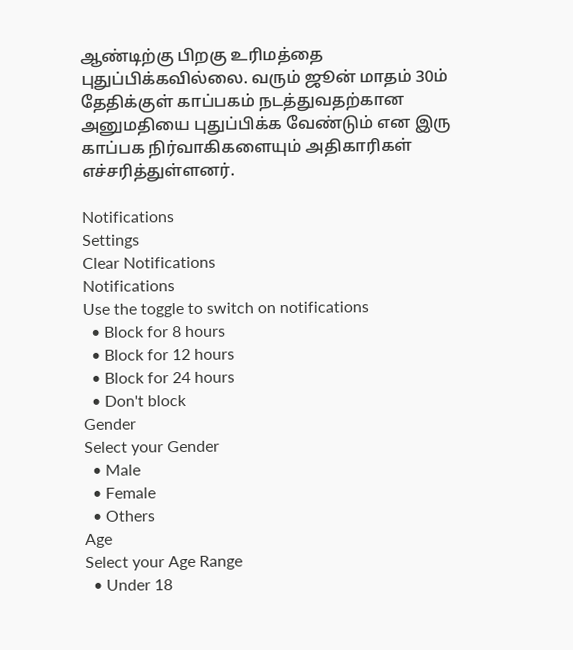ஆண்டிற்கு பிறகு உரிமத்தை புதுப்பிக்கவில்லை. வரும் ஜூன் மாதம் 30ம் தேதிக்குள் காப்பகம் நடத்துவதற்கான அனுமதியை புதுப்பிக்க வேண்டும் என இரு காப்பக நிர்வாகிகளையும் அதிகாரிகள் எச்சரித்துள்ளனர்.

Notifications
Settings
Clear Notifications
Notifications
Use the toggle to switch on notifications
  • Block for 8 hours
  • Block for 12 hours
  • Block for 24 hours
  • Don't block
Gender
Select your Gender
  • Male
  • Female
  • Others
Age
Select your Age Range
  • Under 18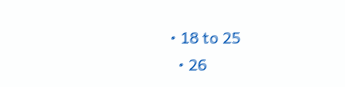• 18 to 25
  • 26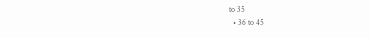to 35
  • 36 to 45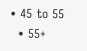• 45 to 55
  • 55+